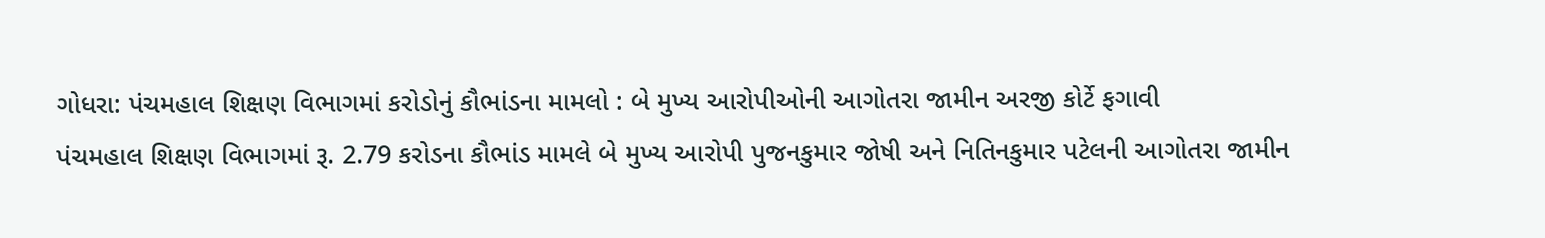ગોધરા: પંચમહાલ શિક્ષણ વિભાગમાં કરોડોનું કૌભાંડના મામલો : બે મુખ્ય આરોપીઓની આગોતરા જામીન અરજી કોર્ટે ફગાવી
પંચમહાલ શિક્ષણ વિભાગમાં રૂ. 2.79 કરોડના કૌભાંડ મામલે બે મુખ્ય આરોપી પુજનકુમાર જોષી અને નિતિનકુમાર પટેલની આગોતરા જામીન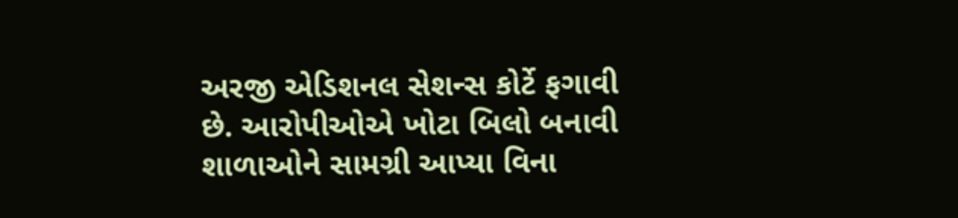અરજી એડિશનલ સેશન્સ કોર્ટે ફગાવી છે. આરોપીઓએ ખોટા બિલો બનાવી શાળાઓને સામગ્રી આપ્યા વિના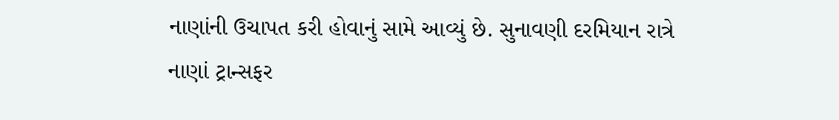નાણાંની ઉચાપત કરી હોવાનું સામે આવ્યું છે. સુનાવણી દરમિયાન રાત્રે નાણાં ટ્રાન્સફર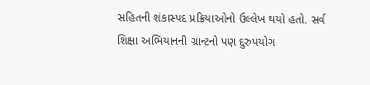સહિતની શંકાસ્પદ પ્રક્રિયાઓનો ઉલ્લેખ થયો હતો. સર્વ શિક્ષા અભિયાનની ગ્રાન્ટનો પણ દુરુપયોગ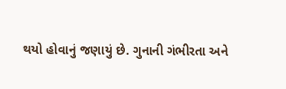થયો હોવાનું જણાયું છે. ગુનાની ગંભીરતા અને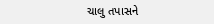ચાલુ તપાસને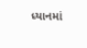ધ્યાનમાં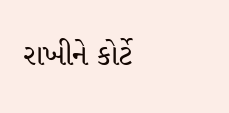રાખીને કોર્ટે